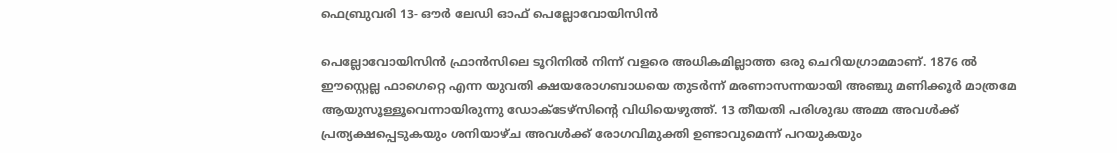ഫെബ്രുവരി 13- ഔര്‍ ലേഡി ഓഫ് പെല്ലോവോയിസിന്‍

പെല്ലോവോയിസിന്‍ ഫ്രാന്‍സിലെ ടൂറിനില്‍ നിന്ന് വളരെ അധികമില്ലാത്ത ഒരു ചെറിയഗ്രാമമാണ്. 1876 ല്‍ ഈസ്റ്റെല്ല ഫാഗെറ്റെ എന്ന യുവതി ക്ഷയരോഗബാധയെ തുടര്‍ന്ന് മരണാസന്നയായി അഞ്ചു മണിക്കൂര്‍ മാത്രമേ ആയുസൂള്ളൂവെന്നായിരുന്നു ഡോക്ടേഴ്‌സിന്റെ വിധിയെഴുത്ത്. 13 തീയതി പരിശുദ്ധ അമ്മ അവള്‍ക്ക് പ്രത്യക്ഷപ്പെടുകയും ശനിയാഴ്ച അവള്‍ക്ക് രോഗവിമുക്തി ഉണ്ടാവുമെന്ന് പറയുകയും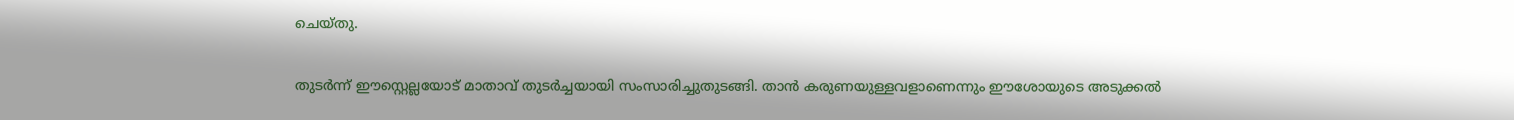ചെയ്തു.

തുടര്‍ന്ന് ഈസ്റ്റെല്ലയോട് മാതാവ് തുടര്‍ച്ചയായി സംസാരിച്ചുതുടങ്ങി. താന്‍ കരുണയുള്ളവളാണെന്നും ഈശോയുടെ അടുക്കല്‍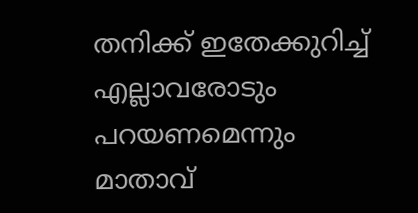തനിക്ക് ഇതേക്കുറിച്ച് എല്ലാവരോടും പറയണമെന്നും മാതാവ്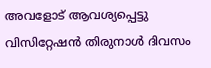അവളോട് ആവശ്യപ്പെട്ടു വിസിറ്റേഷന്‍ തിരുനാള്‍ ദിവസം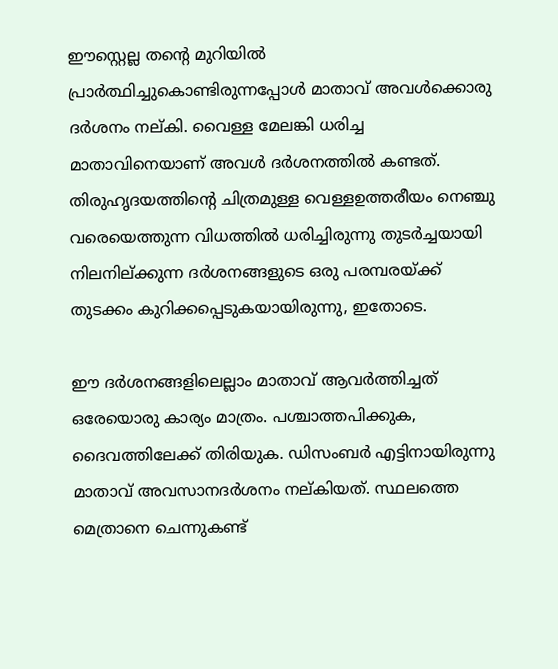ഈസ്റ്റെല്ല തന്റെ മുറിയില്‍ പ്രാര്‍ത്ഥിച്ചുകൊണ്ടിരുന്നപ്പോള്‍ മാതാവ് അവള്‍ക്കൊരു ദര്‍ശനം നല്കി. വൈള്ള മേലങ്കി ധരിച്ച മാതാവിനെയാണ് അവള്‍ ദര്‍ശനത്തില്‍ കണ്ടത്. തിരുഹൃദയത്തിന്റെ ചിത്രമുള്ള വെള്ളഉത്തരീയം നെഞ്ചു വരെയെത്തുന്ന വിധത്തില്‍ ധരിച്ചിരുന്നു തുടര്‍ച്ചയായി നിലനില്ക്കുന്ന ദര്‍ശനങ്ങളുടെ ഒരു പരമ്പരയ്ക്ക് തുടക്കം കുറിക്കപ്പെടുകയായിരുന്നു, ഇതോടെ.

ഈ ദര്‍ശനങ്ങളിലെല്ലാം മാതാവ് ആവര്‍ത്തിച്ചത് ഒരേയൊരു കാര്യം മാത്രം. പശ്ചാത്തപിക്കുക, ദൈവത്തിലേക്ക് തിരിയുക. ഡിസംബര്‍ എട്ടിനായിരുന്നു മാതാവ് അവസാനദര്‍ശനം നല്കിയത്. സ്ഥലത്തെ മെത്രാനെ ചെന്നുകണ്ട്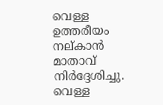വെള്ള ഉത്തരീയം നല്കാന്‍ മാതാവ് നിര്‍ദ്ദേശിച്ചു. വെള്ള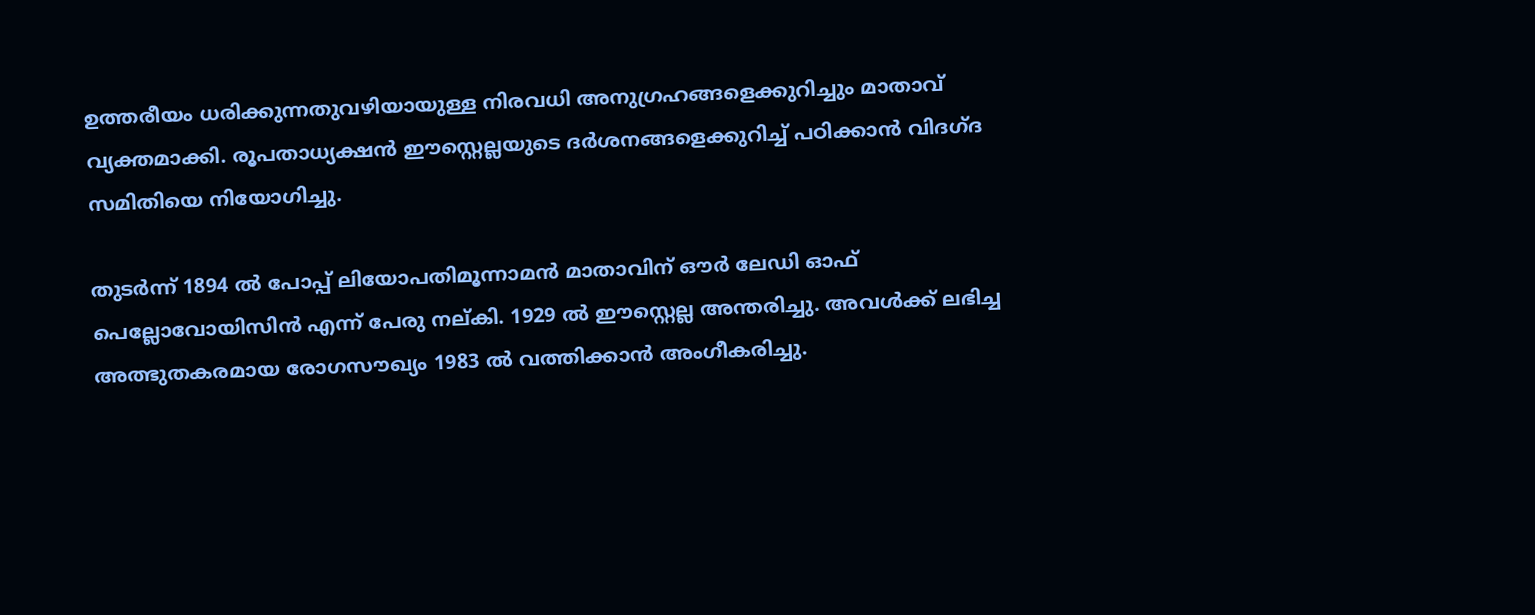ഉത്തരീയം ധരിക്കുന്നതുവഴിയായുള്ള നിരവധി അനുഗ്രഹങ്ങളെക്കുറിച്ചും മാതാവ് വ്യക്തമാക്കി. രൂപതാധ്യക്ഷന്‍ ഈസ്റ്റെല്ലയുടെ ദര്‍ശനങ്ങളെക്കുറിച്ച് പഠിക്കാന്‍ വിദഗ്ദ സമിതിയെ നിയോഗിച്ചു.

തുടര്‍ന്ന് 1894 ല്‍ പോപ്പ് ലിയോപതിമൂന്നാമന്‍ മാതാവിന് ഔര്‍ ലേഡി ഓഫ് പെല്ലോവോയിസിന്‍ എന്ന് പേരു നല്കി. 1929 ല്‍ ഈസ്റ്റെല്ല അന്തരിച്ചു. അവള്‍ക്ക് ലഭിച്ച അത്ഭുതകരമായ രോഗസൗഖ്യം 1983 ല്‍ വത്തിക്കാന്‍ അംഗീകരിച്ചു.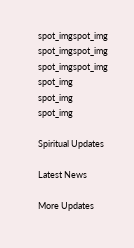spot_imgspot_img
spot_imgspot_img
spot_imgspot_img
spot_img
spot_img
spot_img

Spiritual Updates

Latest News

More Updates